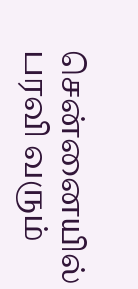சென்னையில் பரவி வரும்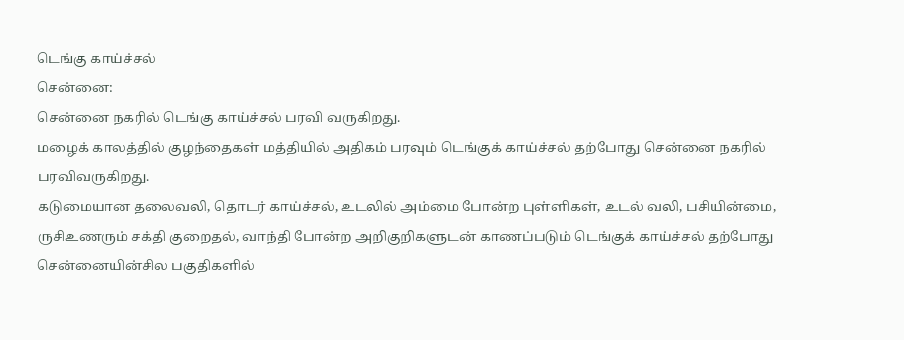டெங்கு காய்ச்சல்
சென்னை:
சென்னை நகரில் டெங்கு காய்ச்சல் பரவி வருகிறது.
மழைக் காலத்தில் குழந்தைகள் மத்தியில் அதிகம் பரவும் டெங்குக் காய்ச்சல் தற்போது சென்னை நகரில் பரவிவருகிறது.
கடுமையான தலைவலி, தொடர் காய்ச்சல், உடலில் அம்மை போன்ற புள்ளிகள், உடல் வலி, பசியின்மை, ருசிஉணரும் சக்தி குறைதல், வாந்தி போன்ற அறிகுறிகளுடன் காணப்படும் டெங்குக் காய்ச்சல் தற்போது சென்னையின்சில பகுதிகளில்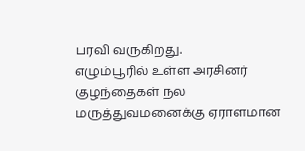பரவி வருகிறது.
எழும்பூரில் உள்ள அரசினர் குழந்தைகள் நல மருத்துவமனைக்கு ஏராளமான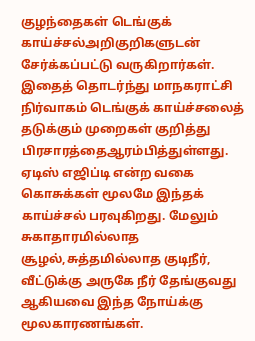குழந்தைகள் டெங்குக் காய்ச்சல்அறிகுறிகளுடன் சேர்க்கப்பட்டு வருகிறார்கள்.
இதைத் தொடர்ந்து மாநகராட்சி நிர்வாகம் டெங்குக் காய்ச்சலைத் தடுக்கும் முறைகள் குறித்து பிரசாரத்தைஆரம்பித்துள்ளது.
ஏடிஸ் எஜிப்டி என்ற வகை கொசுக்கள் மூலமே இந்தக் காய்ச்சல் பரவுகிறது. மேலும் சுகாதாரமில்லாத சூழல்,சுத்தமில்லாத குடிநீர், வீட்டுக்கு அருகே நீர் தேங்குவது ஆகியவை இந்த நோய்க்கு மூலகாரணங்கள்.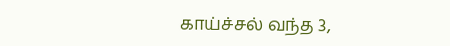காய்ச்சல் வந்த 3,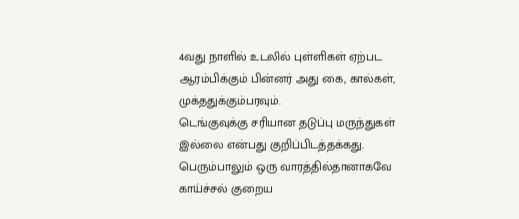4வது நாளில் உடலில் புள்ளிகள் ஏற்பட ஆரம்பிக்கும் பின்னர் அது கை, கால்கள், முக்ததுக்கும்பரவும்.
டெங்குவுக்கு சரியான தடுப்பு மருந்துகள் இல்லை என்பது குறிப்பிடத்தக்கது. பெரும்பாலும் ஒரு வாரத்தில்தானாகவே காய்ச்சல் குறைய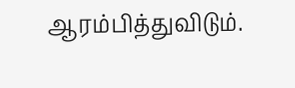ஆரம்பித்துவிடும்.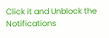Click it and Unblock the Notifications